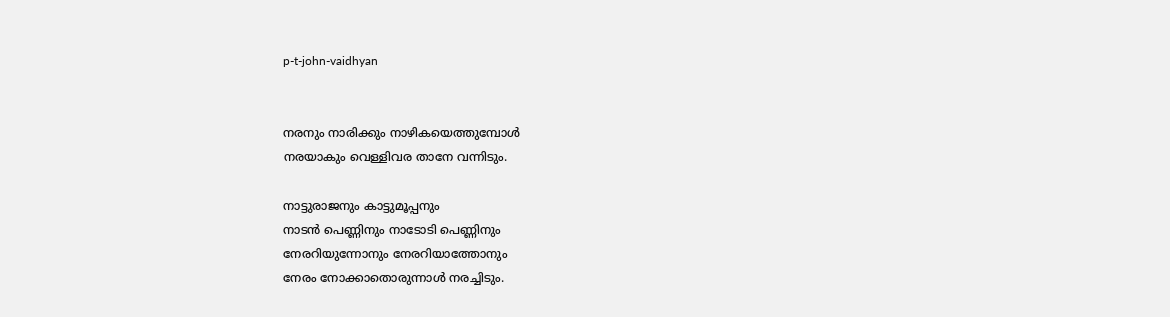p-t-john-vaidhyan


നരനും നാരിക്കും നാഴികയെത്തുമ്പോള്‍
നരയാകും വെള്ളിവര താനേ വന്നിടും.

നാട്ടുരാജനും കാട്ടുമൂപ്പനും
നാടന്‍ പെണ്ണിനും നാടോടി പെണ്ണിനും
നേരറിയുന്നോനും നേരറിയാത്തോനും
നേരം നോക്കാതൊരുന്നാള്‍ നരച്ചിടും.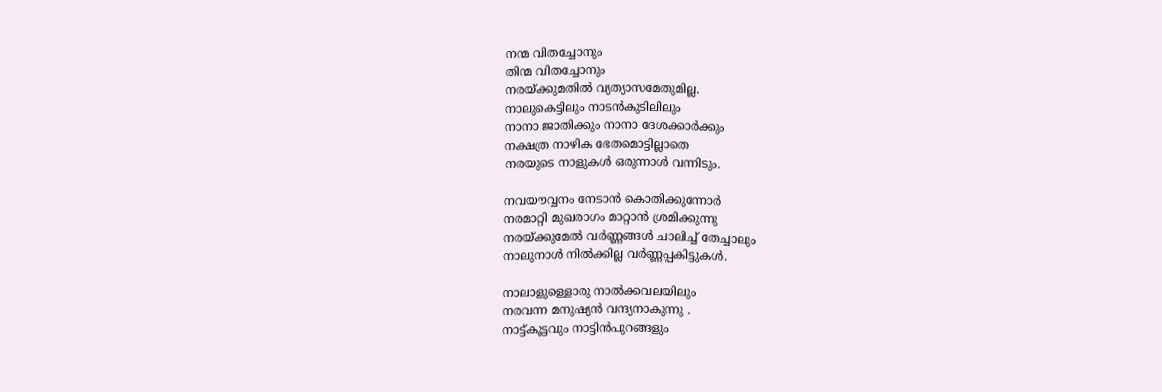നന്മ വിതച്ചോനും
തിന്മ വിതച്ചോനും
നരയ്ക്കുമതില്‍ വ്യത്യാസമേതുമില്ല.
നാലുകെട്ടിലും നാടന്‍കുടിലിലും
നാനാ ജാതിക്കും നാനാ ദേശക്കാര്‍ക്കും
നക്ഷത്ര നാഴിക ഭേതമൊട്ടില്ലാതെ
നരയുടെ നാളുകള്‍ ഒരുന്നാള്‍ വന്നിടും.

നവയൗവ്വനം നേടാന്‍ കൊതിക്കുന്നോര്‍
നരമാറ്റി മുഖരാഗം മാറ്റാന്‍ ശ്രമിക്കുന്നു
നരയ്ക്കുമേല്‍ വര്‍ണ്ണങ്ങള്‍ ചാലിച്ച് തേച്ചാലും
നാലുനാള്‍ നില്‍ക്കില്ല വര്‍ണ്ണപ്പകിട്ടുകള്‍.

നാലാളുള്ളൊരു നാല്‍ക്കവലയിലും
നരവന്ന മനുഷ്യന്‍ വന്ദ്യനാകുന്നു .
നാട്ട്കൂട്ടവും നാട്ടിന്‍പുറങ്ങളും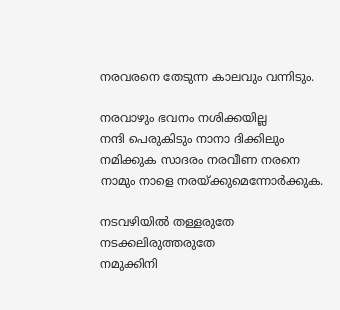നരവരനെ തേടുന്ന കാലവും വന്നിടും.

നരവാഴും ഭവനം നശിക്കയില്ല
നന്ദി പെരുകിടും നാനാ ദിക്കിലും
നമിക്കുക സാദരം നരവീണ നരനെ
നാമും നാളെ നരയ്ക്കുമെന്നോര്‍ക്കുക.

നടവഴിയില്‍ തള്ളരുതേ നടക്കലിരുത്തരുതേ
നമുക്കിനി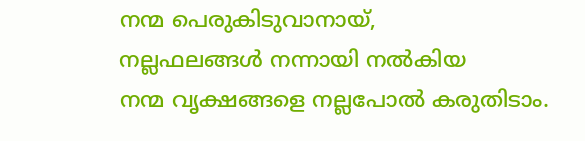നന്മ പെരുകിടുവാനായ്,
നല്ലഫലങ്ങള്‍ നന്നായി നല്‍കിയ
നന്മ വൃക്ഷങ്ങളെ നല്ലപോല്‍ കരുതിടാം.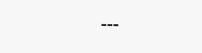---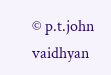© p.t.john vaidhyan